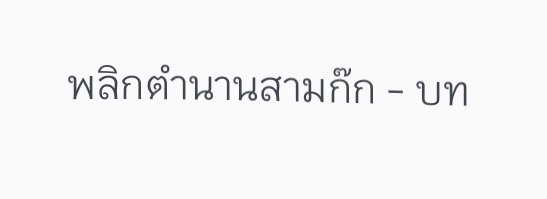พลิกตำนานสามก๊ก - บท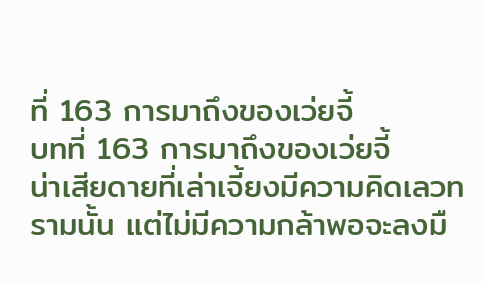ที่ 163 การมาถึงของเว่ยจี้
บทที่ 163 การมาถึงของเว่ยจี้
น่าเสียดายที่เล่าเจี้ยงมีความคิดเลวทรามนั้น แต่ไม่มีความกล้าพอจะลงมื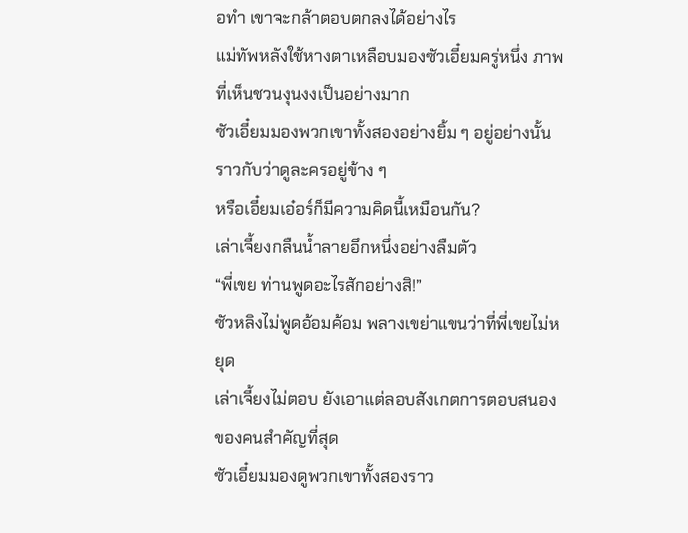อทำ เขาจะกล้าตอบตกลงได้อย่างไร
แม่ทัพหลังใช้หางตาเหลือบมองซัวเอี๋ยมครู่หนึ่ง ภาพที่เห็นชวนงุนงงเป็นอย่างมาก
ซัวเอี๋ยมมองพวกเขาทั้งสองอย่างยิ้ม ๆ อยู่อย่างนั้น ราวกับว่าดูละครอยู่ข้าง ๆ
หรือเอี๋ยมเอ๋อร์ก็มีความคิดนี้เหมือนกัน?
เล่าเจี้ยงกลืนน้ำลายอึกหนึ่งอย่างลืมตัว
“พี่เขย ท่านพูดอะไรสักอย่างสิ!”
ซัวหลิงไม่พูดอ้อมค้อม พลางเขย่าแขนว่าที่พี่เขยไม่หยุด
เล่าเจี้ยงไม่ตอบ ยังเอาแต่ลอบสังเกตการตอบสนองของคนสำคัญที่สุด
ซัวเอี๋ยมมองดูพวกเขาทั้งสองราว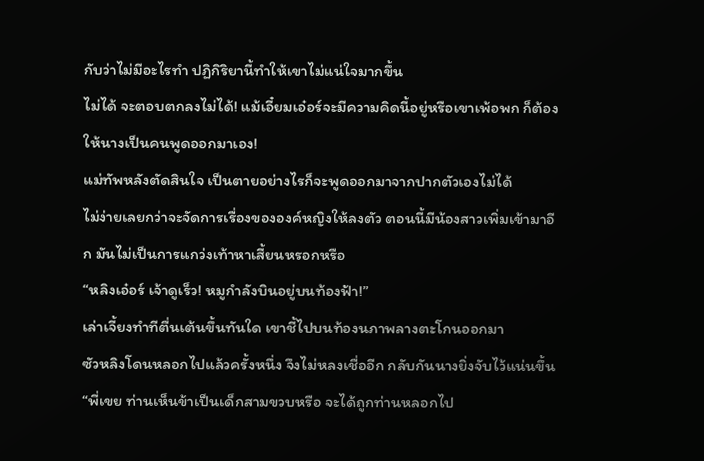กับว่าไม่มีอะไรทำ ปฏิกิริยานี้ทำให้เขาไม่แน่ใจมากขึ้น
ไม่ได้ จะตอบตกลงไม่ได้! แม้เอี๋ยมเอ๋อร์จะมีความคิดนี้อยู่หรือเขาเพ้อพก ก็ต้องให้นางเป็นคนพูดออกมาเอง!
แม่ทัพหลังตัดสินใจ เป็นตายอย่างไรก็จะพูดออกมาจากปากตัวเองไม่ได้
ไม่ง่ายเลยกว่าจะจัดการเรื่องขององค์หญิงให้ลงตัว ตอนนี้มีน้องสาวเพิ่มเข้ามาอีก มันไม่เป็นการแกว่งเท้าหาเสี้ยนหรอกหรือ
“หลิงเอ๋อร์ เจ้าดูเร็ว! หมูกำลังบินอยู่บนท้องฟ้า!”
เล่าเจี้ยงทำทีตื่นเต้นขึ้นทันใด เขาชี้ไปบนท้องนภาพลางตะโกนออกมา
ซัวหลิงโดนหลอกไปแล้วครั้งหนึ่ง จึงไม่หลงเชื่ออีก กลับกันนางยิ่งจับไว้แน่นขึ้น
“พี่เขย ท่านเห็นข้าเป็นเด็กสามขวบหรือ จะได้ถูกท่านหลอกไป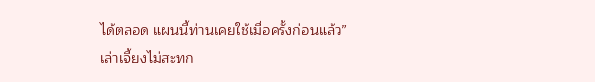ได้ตลอด แผนนี้ท่านเคยใช้เมื่อครั้งก่อนแล้ว”
เล่าเจี้ยงไม่สะทก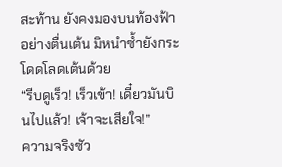สะท้าน ยังคงมองบนท้องฟ้าอย่างตื่นเต้น มิหนำซ้ำยังกระโดดโลดเต้นด้วย
“รีบดูเร็ว! เร็วเข้า! เดี๋ยวมันบินไปแล้ว! เจ้าจะเสียใจ!”
ความจริงซัว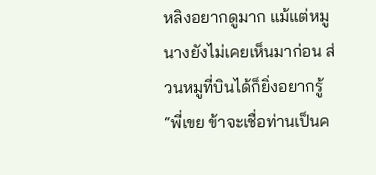หลิงอยากดูมาก แม้แต่หมูนางยังไม่เคยเห็นมาก่อน ส่วนหมูที่บินได้ก็ยิ่งอยากรู้
“พี่เขย ข้าจะเชื่อท่านเป็นค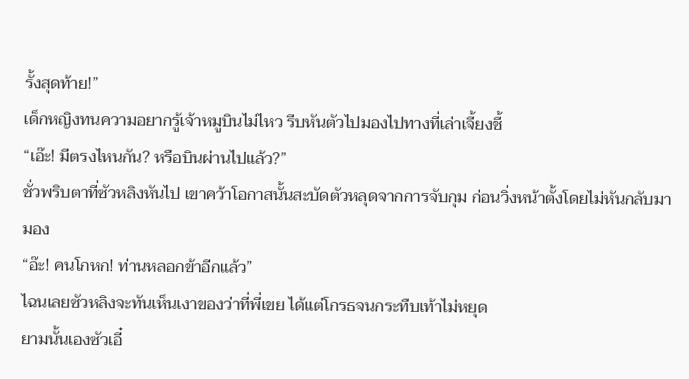รั้งสุดท้าย!”
เด็กหญิงทนความอยากรู้เจ้าหมูบินไม่ไหว รีบหันตัวไปมองไปทางที่เล่าเจี้ยงชี้
“เอ๊ะ! มีตรงไหนกัน? หรือบินผ่านไปแล้ว?”
ชั่วพริบตาที่ซัวหลิงหันไป เขาคว้าโอกาสนั้นสะบัดตัวหลุดจากการจับกุม ก่อนวิ่งหน้าตั้งโดยไม่หันกลับมามอง
“อ๊ะ! คนโกหก! ท่านหลอกข้าอีกแล้ว”
ไฉนเลยซัวหลิงจะทันเห็นเงาของว่าที่พี่เขย ได้แต่โกรธจนกระทืบเท้าไม่หยุด
ยามนั้นเองซัวเอี๋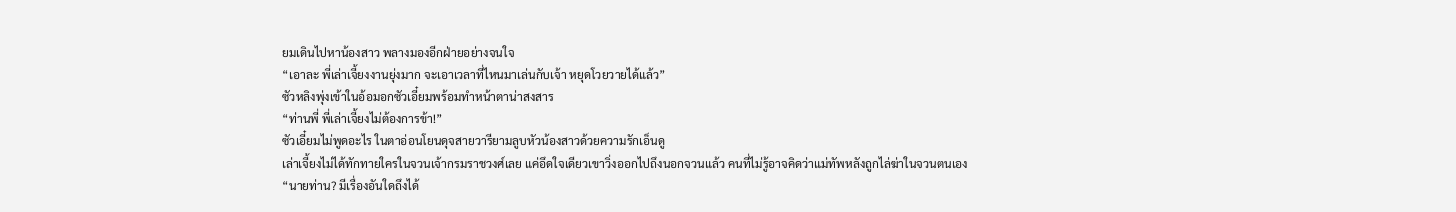ยมเดินไปหาน้องสาว พลางมองอีกฝ่ายอย่างจนใจ
“เอาละ พี่เล่าเจี้ยงงานยุ่งมาก จะเอาเวลาที่ไหนมาเล่นกับเจ้า หยุดโวยวายได้แล้ว”
ซัวหลิงพุ่งเข้าในอ้อมอกซัวเอี๋ยมพร้อมทำหน้าตาน่าสงสาร
“ท่านพี่ พี่เล่าเจี้ยงไม่ต้องการข้า!”
ซัวเอี๋ยมไม่พูดอะไร ในตาอ่อนโยนดุจสายวารียามลูบหัวน้องสาวด้วยความรักเอ็นดู
เล่าเจี้ยงไม่ได้ทักทายใครในจวนเจ้ากรมราชวงศ์เลย แค่อึดใจเดียวเขาวิ่งออกไปถึงนอกจวนแล้ว คนที่ไม่รู้อาจคิดว่าแม่ทัพหลังถูกไล่ฆ่าในจวนตนเอง
“นายท่าน? มีเรื่องอันใดถึงได้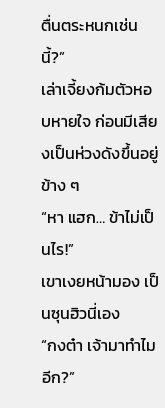ตื่นตระหนกเช่นนี้?”
เล่าเจี้ยงก้มตัวหอบหายใจ ก่อนมีเสียงเป็นห่วงดังขึ้นอยู่ข้าง ๆ
“หา แฮก… ข้าไม่เป็นไร!”
เขาเงยหน้ามอง เป็นซุนฮิวนี่เอง
“กงต๋า เจ้ามาทำไมอีก?”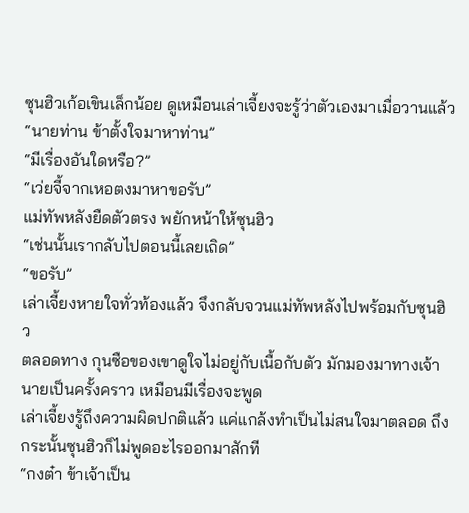ซุนฮิวเก้อเขินเล็กน้อย ดูเหมือนเล่าเจี้ยงจะรู้ว่าตัวเองมาเมื่อวานแล้ว
“นายท่าน ข้าตั้งใจมาหาท่าน”
“มีเรื่องอันใดหรือ?”
“เว่ยจี้จากเหอตงมาหาขอรับ”
แม่ทัพหลังยืดตัวตรง พยักหน้าให้ซุนฮิว
“เช่นนั้นเรากลับไปตอนนี้เลยเถิด”
“ขอรับ”
เล่าเจี้ยงหายใจทั่วท้องแล้ว จึงกลับจวนแม่ทัพหลังไปพร้อมกับซุนฮิว
ตลอดทาง กุนซือของเขาดูใจไม่อยู่กับเนื้อกับตัว มักมองมาทางเจ้านายเป็นครั้งคราว เหมือนมีเรื่องจะพูด
เล่าเจี้ยงรู้ถึงความผิดปกติแล้ว แค่แกล้งทำเป็นไม่สนใจมาตลอด ถึงกระนั้นซุนฮิวก็ไม่พูดอะไรออกมาสักที
“กงต๋า ข้าเจ้าเป็น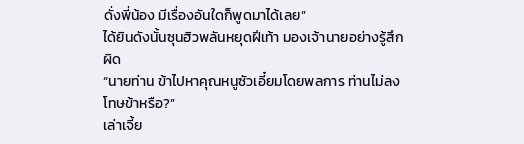ดั่งพี่น้อง มีเรื่องอันใดก็พูดมาได้เลย”
ได้ยินดังนั้นซุนฮิวพลันหยุดฝีเท้า มองเจ้านายอย่างรู้สึกผิด
“นายท่าน ข้าไปหาคุณหนูซัวเอี๋ยมโดยพลการ ท่านไม่ลงโทษข้าหรือ?”
เล่าเจี้ย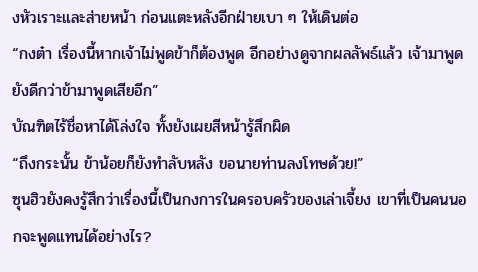งหัวเราะและส่ายหน้า ก่อนแตะหลังอีกฝ่ายเบา ๆ ให้เดินต่อ
“กงต๋า เรื่องนี้หากเจ้าไม่พูดข้าก็ต้องพูด อีกอย่างดูจากผลลัพธ์แล้ว เจ้ามาพูดยังดีกว่าข้ามาพูดเสียอีก”
บัณฑิตไร้ชื่อหาได้โล่งใจ ทั้งยังเผยสีหน้ารู้สึกผิด
“ถึงกระนั้น ข้าน้อยก็ยังทำลับหลัง ขอนายท่านลงโทษด้วย!”
ซุนฮิวยังคงรู้สึกว่าเรื่องนี้เป็นกงการในครอบครัวของเล่าเจี้ยง เขาที่เป็นคนนอกจะพูดแทนได้อย่างไร?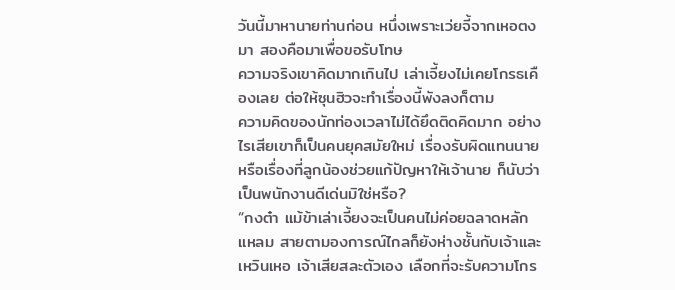วันนี้มาหานายท่านก่อน หนึ่งเพราะเว่ยจี้จากเหอตงมา สองคือมาเพื่อขอรับโทษ
ความจริงเขาคิดมากเกินไป เล่าเจี้ยงไม่เคยโกรธเคืองเลย ต่อให้ซุนฮิวจะทำเรื่องนี้พังลงก็ตาม
ความคิดของนักท่องเวลาไม่ได้ยึดติดคิดมาก อย่างไรเสียเขาก็เป็นคนยุคสมัยใหม่ เรื่องรับผิดแทนนาย หรือเรื่องที่ลูกน้องช่วยแก้ปัญหาให้เจ้านาย ก็นับว่าเป็นพนักงานดีเด่นมิใช่หรือ?
“กงต๋า แม้ข้าเล่าเจี้ยงจะเป็นคนไม่ค่อยฉลาดหลักแหลม สายตามองการณ์ไกลก็ยังห่างชั้นกับเจ้าและเหวินเหอ เจ้าเสียสละตัวเอง เลือกที่จะรับความโกร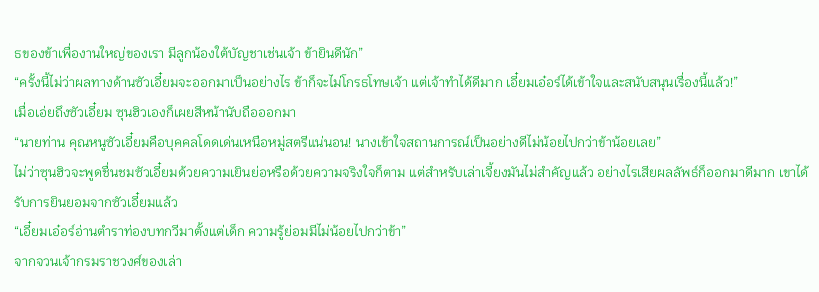ธของข้าเพื่องานใหญ่ของเรา มีลูกน้องใต้บัญชาเช่นเจ้า ข้ายินดีนัก”
“ครั้งนี้ไม่ว่าผลทางด้านซัวเอี๋ยมจะออกมาเป็นอย่างไร ข้าก็จะไม่โกรธโทษเจ้า แต่เจ้าทำได้ดีมาก เอี๋ยมเอ๋อร์ได้เข้าใจและสนับสนุนเรื่องนี้แล้ว!”
เมื่อเอ่ยถึงซัวเอี๋ยม ซุนฮิวเองก็เผยสีหน้านับถือออกมา
“นายท่าน คุณหนูซัวเอี๋ยมคือบุคคลโดดเด่นเหนือหมู่สตรีแน่นอน! นางเข้าใจสถานการณ์เป็นอย่างดีไม่น้อยไปกว่าข้าน้อยเลย”
ไม่ว่าซุนฮิวจะพูดชื่นชมซัวเอี๋ยมด้วยความเยินย่อหรือด้วยความจริงใจก็ตาม แต่สำหรับเล่าเจี้ยงมันไม่สำคัญแล้ว อย่างไรเสียผลลัพธ์ก็ออกมาดีมาก เขาได้รับการยินยอมจากซัวเอี๋ยมแล้ว
“เอี๋ยมเอ๋อร์อ่านตำราท่องบทกวีมาตั้งแต่เด็ก ความรู้ย่อมมีไม่น้อยไปกว่าข้า”
จากจวนเจ้ากรมราชวงศ์ของเล่า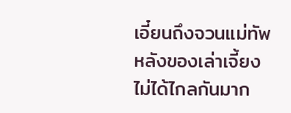เอี๋ยนถึงจวนแม่ทัพหลังของเล่าเจี้ยงไม่ได้ไกลกันมาก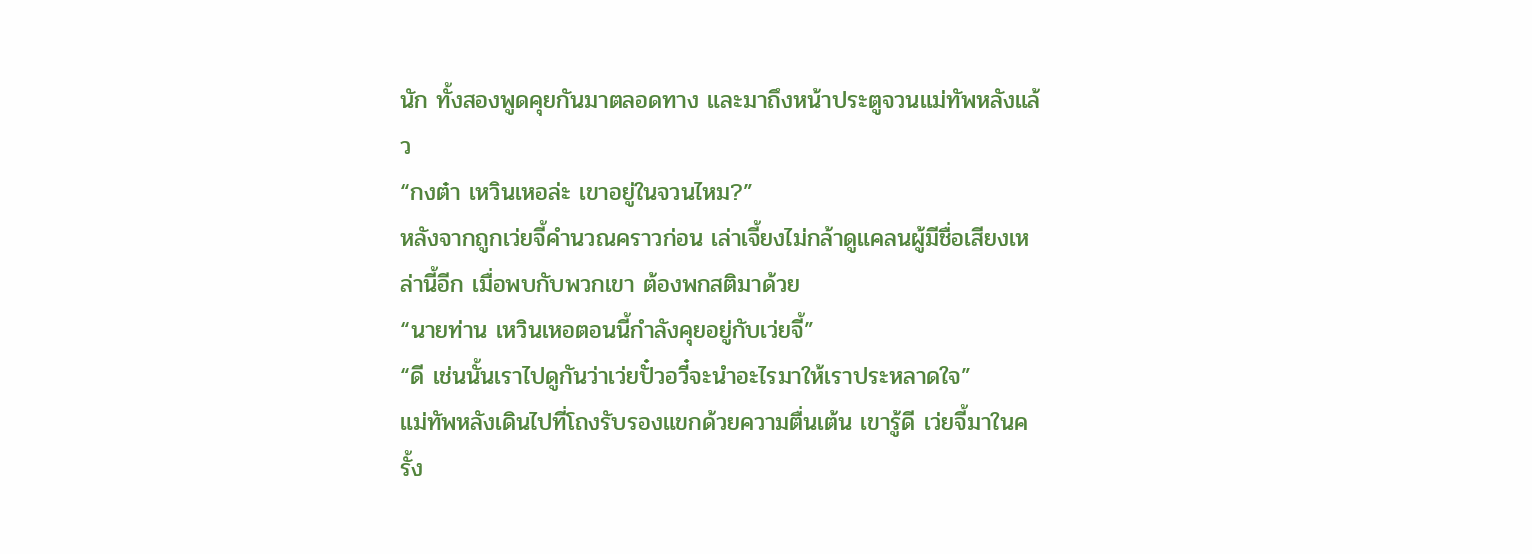นัก ทั้งสองพูดคุยกันมาตลอดทาง และมาถึงหน้าประตูจวนแม่ทัพหลังแล้ว
“กงต๋า เหวินเหอล่ะ เขาอยู่ในจวนไหม?”
หลังจากถูกเว่ยจี้คำนวณคราวก่อน เล่าเจี้ยงไม่กล้าดูแคลนผู้มีชื่อเสียงเหล่านี้อีก เมื่อพบกับพวกเขา ต้องพกสติมาด้วย
“นายท่าน เหวินเหอตอนนี้กำลังคุยอยู่กับเว่ยจี้”
“ดี เช่นนั้นเราไปดูกันว่าเว่ยปั๋วอวี๋จะนำอะไรมาให้เราประหลาดใจ”
แม่ทัพหลังเดินไปที่โถงรับรองแขกด้วยความตื่นเต้น เขารู้ดี เว่ยจี้มาในครั้ง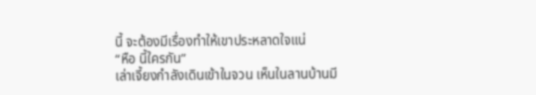นี้ จะต้องมีเรื่องทำให้เขาประหลาดใจแน่
“หือ นี้ใครกัน”
เล่าเจี้ยงกำลังเดินเข้าในจวน เห็นในลานบ้านมี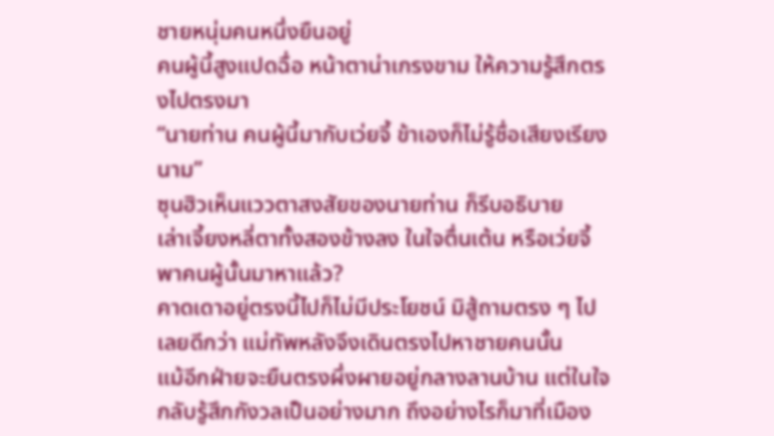ชายหนุ่มคนหนึ่งยืนอยู่
คนผู้นี้สูงแปดฉื่อ หน้าตาน่าเกรงขาม ให้ความรู้สึกตรงไปตรงมา
“นายท่าน คนผู้นี้มากับเว่ยจี้ ข้าเองก็ไม่รู้ชื่อเสียงเรียงนาม”
ซุนฮิวเห็นแววตาสงสัยของนายท่าน ก็รีบอธิบาย
เล่าเจี้ยงหลี่ตาทั้งสองข้างลง ในใจตื่นเต้น หรือเว่ยจี้พาคนผู้นั้นมาหาแล้ว?
คาดเดาอยู่ตรงนี้ไปก็ไม่มีประโยชน์ มิสู้ถามตรง ๆ ไปเลยดีกว่า แม่ทัพหลังจึงเดินตรงไปหาชายคนนั้น
แม้อีกฝ่ายจะยืนตรงผึ่งผายอยู่กลางลานบ้าน แต่ในใจกลับรู้สึกกังวลเป็นอย่างมาก ถึงอย่างไรก็มาที่เมือง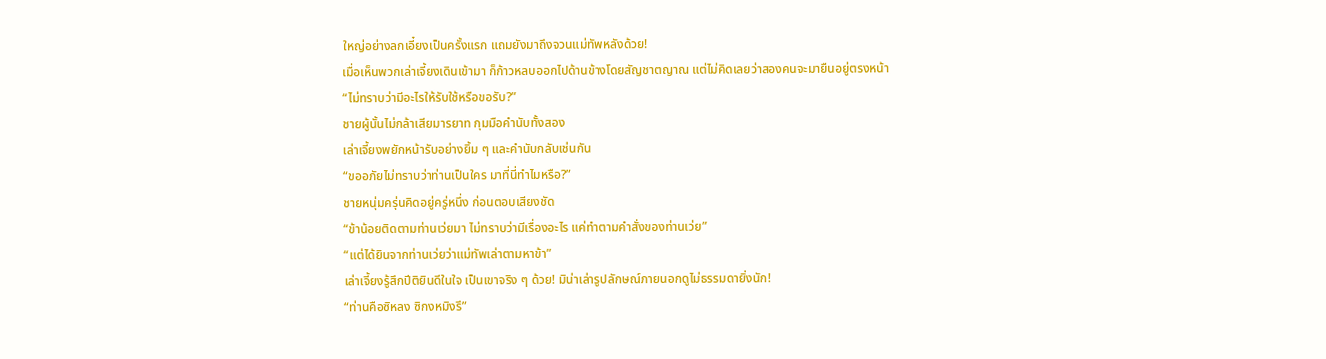ใหญ่อย่างลกเอี๋ยงเป็นครั้งแรก แถมยังมาถึงจวนแม่ทัพหลังด้วย!
เมื่อเห็นพวกเล่าเจี้ยงเดินเข้ามา ก็ก้าวหลบออกไปด้านข้างโดยสัญชาตญาณ แต่ไม่คิดเลยว่าสองคนจะมายืนอยู่ตรงหน้า
“ไม่ทราบว่ามีอะไรให้รับใช้หรือขอรับ?”
ชายผู้นั้นไม่กล้าเสียมารยาท กุมมือคำนับทั้งสอง
เล่าเจี้ยงพยักหน้ารับอย่างยิ้ม ๆ และคำนับกลับเช่นกัน
“ขออภัยไม่ทราบว่าท่านเป็นใคร มาที่นี่ทำไมหรือ?”
ชายหนุ่มครุ่นคิดอยู่ครู่หนึ่ง ก่อนตอบเสียงชัด
“ข้าน้อยติดตามท่านเว่ยมา ไม่ทราบว่ามีเรื่องอะไร แค่ทำตามคำสั่งของท่านเว่ย”
“แต่ได้ยินจากท่านเว่ยว่าแม่ทัพเล่าตามหาข้า”
เล่าเจี้ยงรู้สึกปีติยินดีในใจ เป็นเขาจริง ๆ ด้วย! มิน่าเล่ารูปลักษณ์ภายนอกดูไม่ธรรมดายิ่งนัก!
“ท่านคือซิหลง ซิกงหมิงรึ”